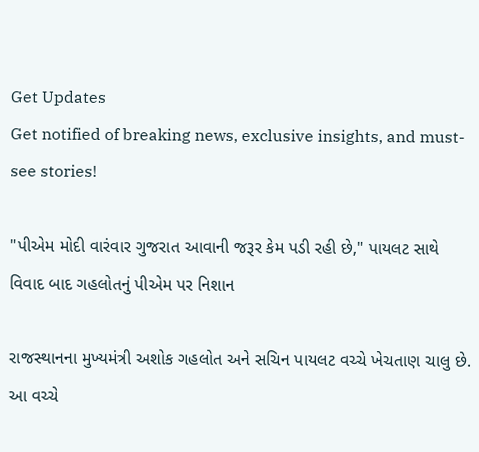Get Updates
Get notified of breaking news, exclusive insights, and must-see stories!

"પીએમ મોદી વારંવાર ગુજરાત આવાની જરૂર કેમ પડી રહી છે," પાયલટ સાથે વિવાદ બાદ ગહલોતનું પીએમ પર નિશાન

રાજસ્થાનના મુખ્યમંત્રી અશોક ગહલોત અને સચિન પાયલટ વચ્ચે ખેચતાણ ચાલુ છે. આ વચ્ચે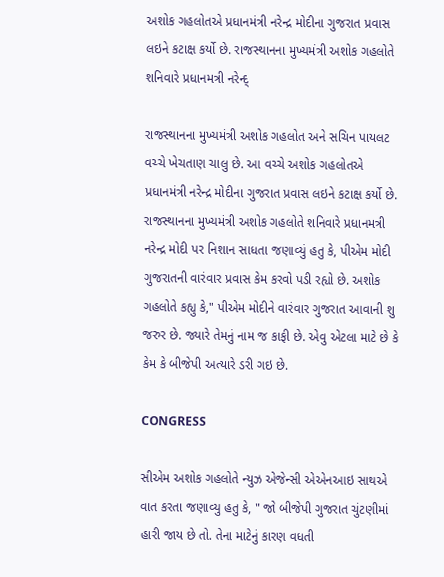અશોક ગહલોતએ પ્રધાનમંત્રી નરેન્દ્ર મોદીના ગુજરાત પ્રવાસ લઇને કટાક્ષ કર્યો છે. રાજસ્થાનના મુખ્યમંત્રી અશોક ગહલોતે શનિવારે પ્રધાનમત્રી નરેન્દ્

રાજસ્થાનના મુખ્યમંત્રી અશોક ગહલોત અને સચિન પાયલટ વચ્ચે ખેચતાણ ચાલુ છે. આ વચ્ચે અશોક ગહલોતએ પ્રધાનમંત્રી નરેન્દ્ર મોદીના ગુજરાત પ્રવાસ લઇને કટાક્ષ કર્યો છે. રાજસ્થાનના મુખ્યમંત્રી અશોક ગહલોતે શનિવારે પ્રધાનમત્રી નરેન્દ્ર મોદી પર નિશાન સાધતા જણાવ્યું હતુ કે, પીએમ મોદી ગુજરાતની વારંવાર પ્રવાસ કેમ કરવો પડી રહ્યો છે. અશોક ગહલોતે કહ્યુ કે," પીએમ મોદીને વારંવાર ગુજરાત આવાની શુ જરુર છે. જ્યારે તેમનું નામ જ કાફી છે. એવુ એટલા માટે છે કે કેમ કે બીજેપી અત્યારે ડરી ગઇ છે.

CONGRESS

સીએમ અશોક ગહલોતે ન્યુઝ એજેન્સી એએનઆઇ સાથએ વાત કરતા જણાવ્યુ હતુ કે, " જો બીજેપી ગુજરાત ચુંટણીમાં હારી જાય છે તો. તેના માટેનું કારણ વધતી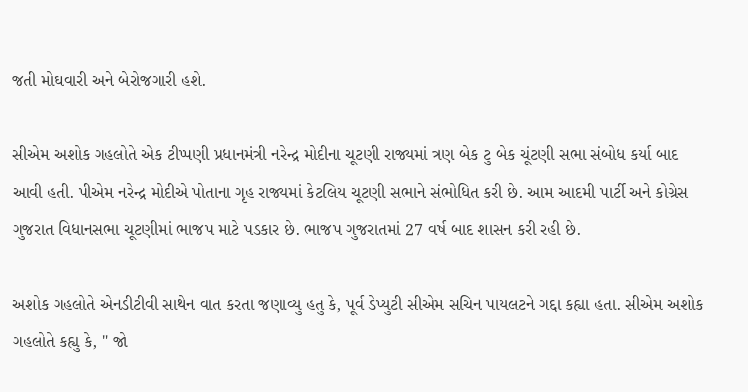જતી મોઘવારી અને બેરોજગારી હશે.

સીએમ અશોક ગહલોતે એક ટીપ્પણી પ્રધાનમંત્રી નરેન્દ્ર મોદીના ચૂટણી રાજ્યમાં ત્રણ બેક ટુ બેક ચૂંટણી સભા સંબોધ કર્યા બાદ આવી હતી. પીએમ નરેન્દ્ર મોદીએ પોતાના ગૃહ રાજ્યમાં કેટલિય ચૂટણી સભાને સંભોધિત કરી છે. આમ આદમી પાર્ટી અને કોગ્રેસ ગુજરાત વિધાનસભા ચૂટણીમાં ભાજપ માટે પડકાર છે. ભાજપ ગુજરાતમાં 27 વર્ષ બાદ શાસન કરી રહી છે.

અશોક ગહલોતે એનડીટીવી સાથેન વાત કરતા જણાવ્યુ હતુ કે, પૂર્વ ડેપ્યુટી સીએમ સચિન પાયલટને ગદ્દા કહ્યા હતા. સીએમ અશોક ગહલોતે કહ્યુ કે, " જો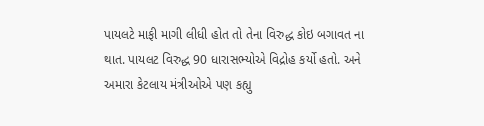પાયલટે માફી માગી લીધી હોત તો તેના વિરુદ્ધ કોઇ બગાવત ના થાત. પાયલટ વિરુદ્ધ 90 ધારાસભ્યોએ વિદ્રોહ કર્યો હતો. અને અમારા કેટલાય મંત્રીઓએ પણ કહ્યુ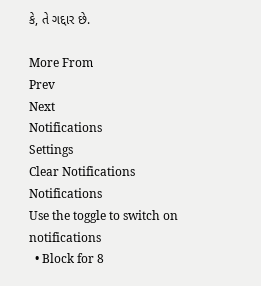કે, તે ગદ્દાર છે.

More From
Prev
Next
Notifications
Settings
Clear Notifications
Notifications
Use the toggle to switch on notifications
  • Block for 8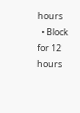hours
  • Block for 12 hours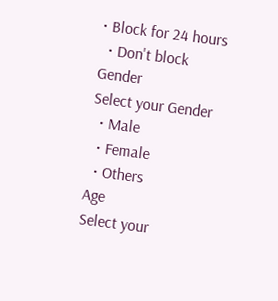• Block for 24 hours
  • Don't block
Gender
Select your Gender
  • Male
  • Female
  • Others
Age
Select your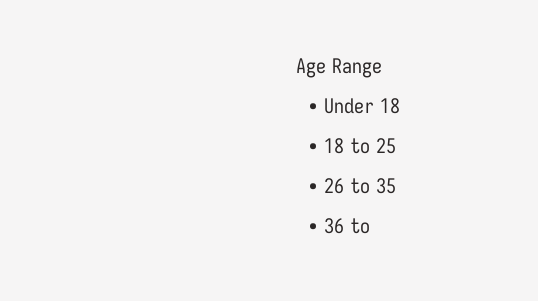Age Range
  • Under 18
  • 18 to 25
  • 26 to 35
  • 36 to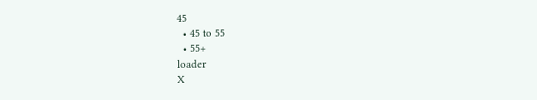45
  • 45 to 55
  • 55+
loader
X